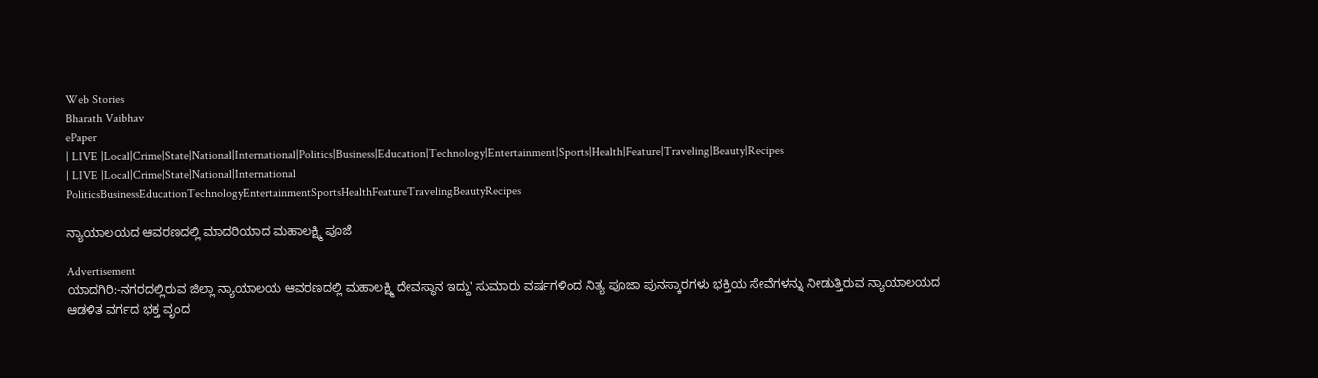Web Stories
Bharath Vaibhav
ePaper
| LIVE |Local|Crime|State|National|International|Politics|Business|Education|Technology|Entertainment|Sports|Health|Feature|Traveling|Beauty|Recipes
| LIVE |Local|Crime|State|National|International
PoliticsBusinessEducationTechnologyEntertainmentSportsHealthFeatureTravelingBeautyRecipes

ನ್ಯಾಯಾಲಯದ ಆವರಣದಲ್ಲಿ ಮಾದರಿಯಾದ ಮಹಾಲಕ್ಷ್ಮಿ ಪೂಜೆ

Advertisement
ಯಾದಗಿರಿ:-ನಗರದಲ್ಲಿರುವ ಜಿಲ್ಲಾ ನ್ಯಾಯಾಲಯ ಆವರಣದಲ್ಲಿ ಮಹಾಲಕ್ಷ್ಮಿ ದೇವಸ್ಥಾನ ಇದ್ದು' ಸುಮಾರು ವರ್ಷಗಳಿಂದ ನಿತ್ಯ ಪೂಜಾ ಪುನಸ್ಕಾರಗಳು ಭಕ್ತಿಯ ಸೇವೆಗಳನ್ನು ನೀಡುತ್ತಿರುವ ನ್ಯಾಯಾಲಯದ ಆಡಳಿತ ವರ್ಗದ ಭಕ್ತ ವೃಂದ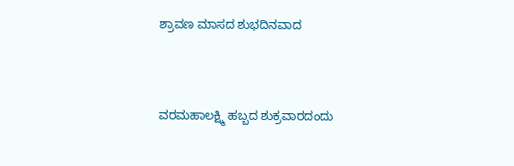ಶ್ರಾವಣ ಮಾಸದ ಶುಭದಿನವಾದ



ವರಮಹಾಲಕ್ಷ್ಮಿ ಹಬ್ಬದ ಶುಕ್ರವಾರದಂದು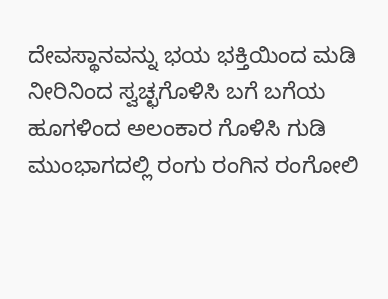ದೇವಸ್ಥಾನವನ್ನು ಭಯ ಭಕ್ತಿಯಿಂದ ಮಡಿ ನೀರಿನಿಂದ ಸ್ವಚ್ಛಗೊಳಿಸಿ ಬಗೆ ಬಗೆಯ ಹೂಗಳಿಂದ ಅಲಂಕಾರ ಗೊಳಿಸಿ ಗುಡಿ ಮುಂಭಾಗದಲ್ಲಿ ರಂಗು ರಂಗಿನ ರಂಗೋಲಿ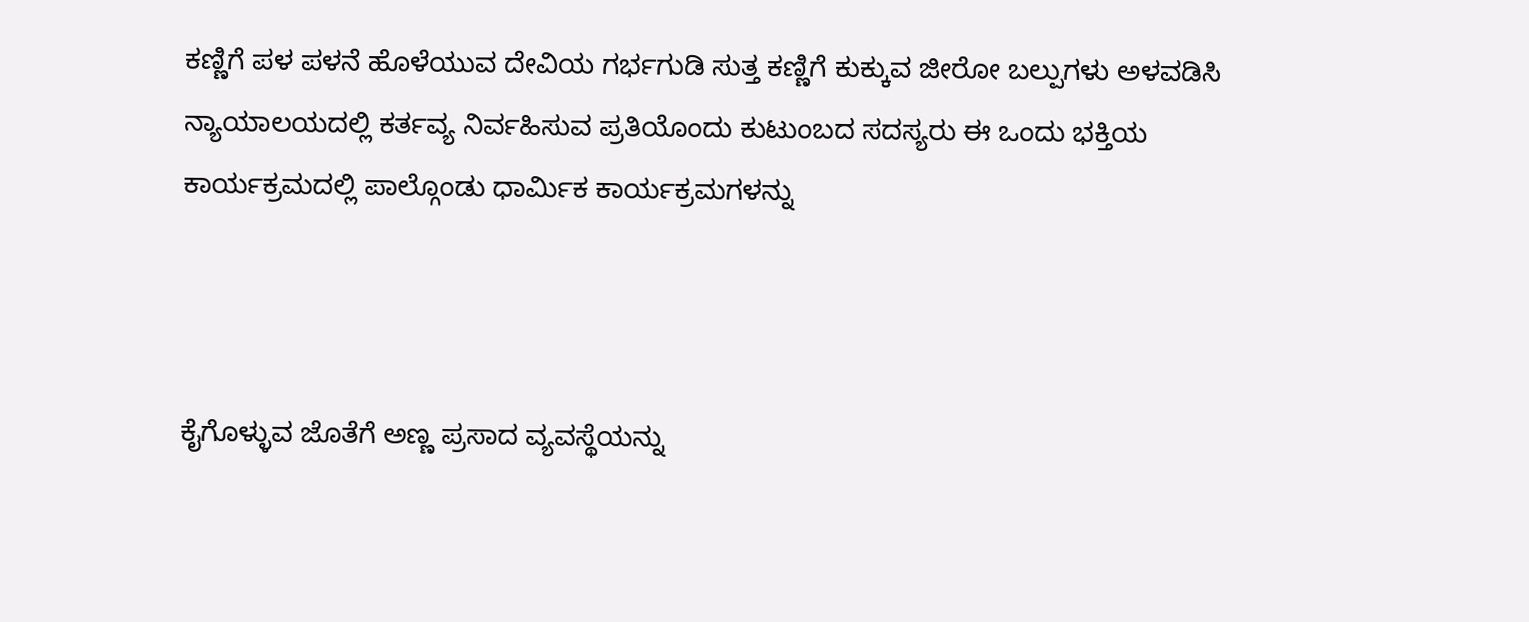ಕಣ್ಣಿಗೆ ಪಳ ಪಳನೆ ಹೊಳೆಯುವ ದೇವಿಯ ಗರ್ಭಗುಡಿ ಸುತ್ತ ಕಣ್ಣಿಗೆ ಕುಕ್ಕುವ ಜೀರೋ ಬಲ್ಪುಗಳು ಅಳವಡಿಸಿ ನ್ಯಾಯಾಲಯದಲ್ಲಿ ಕರ್ತವ್ಯ ನಿರ್ವಹಿಸುವ ಪ್ರತಿಯೊಂದು ಕುಟುಂಬದ ಸದಸ್ಯರು ಈ ಒಂದು ಭಕ್ತಿಯ ಕಾರ್ಯಕ್ರಮದಲ್ಲಿ ಪಾಲ್ಗೊಂಡು ಧಾರ್ಮಿಕ ಕಾರ್ಯಕ್ರಮಗಳನ್ನು



ಕೈಗೊಳ್ಳುವ ಜೊತೆಗೆ ಅಣ್ಣ ಪ್ರಸಾದ ವ್ಯವಸ್ಥೆಯನ್ನು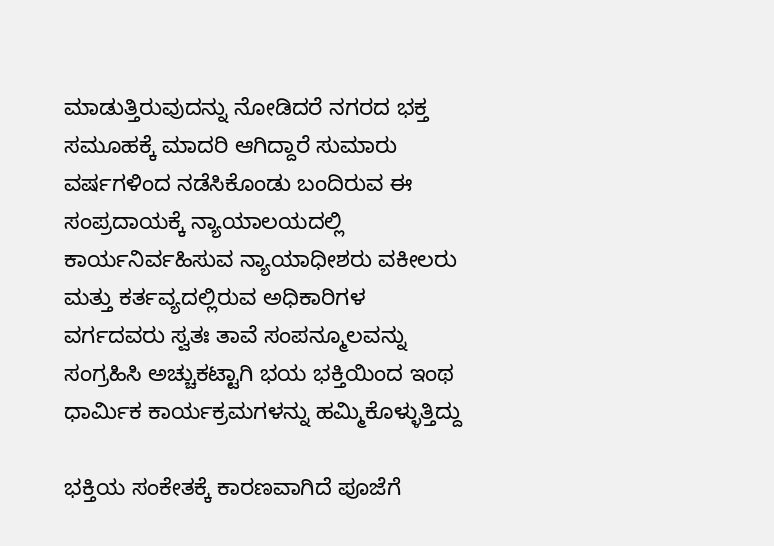ಮಾಡುತ್ತಿರುವುದನ್ನು ನೋಡಿದರೆ ನಗರದ ಭಕ್ತ ಸಮೂಹಕ್ಕೆ ಮಾದರಿ ಆಗಿದ್ದಾರೆ ಸುಮಾರು ವರ್ಷಗಳಿಂದ ನಡೆಸಿಕೊಂಡು ಬಂದಿರುವ ಈ ಸಂಪ್ರದಾಯಕ್ಕೆ ನ್ಯಾಯಾಲಯದಲ್ಲಿ ಕಾರ್ಯನಿರ್ವಹಿಸುವ ನ್ಯಾಯಾಧೀಶರು ವಕೀಲರು ಮತ್ತು ಕರ್ತವ್ಯದಲ್ಲಿರುವ ಅಧಿಕಾರಿಗಳ ವರ್ಗದವರು ಸ್ವತಃ ತಾವೆ ಸಂಪನ್ಮೂಲವನ್ನು ಸಂಗ್ರಹಿಸಿ ಅಚ್ಚುಕಟ್ಟಾಗಿ ಭಯ ಭಕ್ತಿಯಿಂದ ಇಂಥ ಧಾರ್ಮಿಕ ಕಾರ್ಯಕ್ರಮಗಳನ್ನು ಹಮ್ಮಿಕೊಳ್ಳುತ್ತಿದ್ದು

ಭಕ್ತಿಯ ಸಂಕೇತಕ್ಕೆ ಕಾರಣವಾಗಿದೆ ಪೂಜೆಗೆ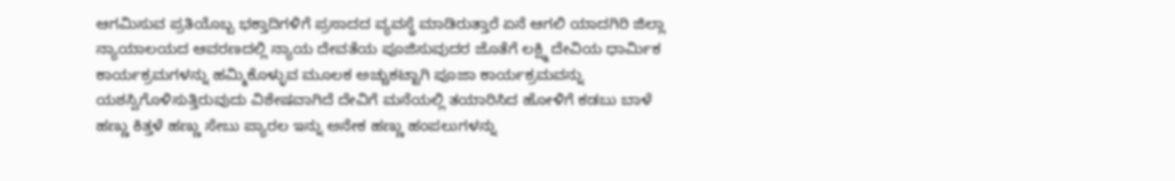ಆಗಮಿಸುವ ಪ್ರತಿಯೊಬ್ಬ ಭಕ್ತಾದಿಗಳಿಗೆ ಪ್ರಸಾದದ ವ್ಯವಸ್ಥೆ ಮಾಡಿರುತ್ತಾರೆ ಏನೆ ಆಗಲಿ ಯಾದಗಿರಿ ಜಿಲ್ಲಾ ನ್ಯಾಯಾಲಯದ ಆವರಣದಲ್ಲಿ ನ್ಯಾಯ ದೇವತೆಯ ಪೂಜಿಸುವುದರ ಜೊತೆಗೆ ಲಕ್ಷ್ಮಿ ದೇವಿಯ ಧಾರ್ಮಿಕ ಕಾರ್ಯಕ್ರಮಗಳನ್ನು ಹಮ್ಮಿಕೊಳ್ಳುವ ಮೂಲಕ ಅಚ್ಚುಕಟ್ಟಾಗಿ ಪೂಜಾ ಕಾರ್ಯಕ್ರಮವನ್ನು ಯಶಸ್ವಿಗೊಳಿಸುತ್ತಿರುವುದು ವಿಶೇಷವಾಗಿದೆ ದೇವಿಗೆ ಮನೆಯಲ್ಲಿ ತಯಾರಿಸಿದ ಹೋಳಿಗೆ ಕಡಬು ಬಾಳೆ ಹಣ್ಣು ಕಿತ್ತಳೆ ಹಣ್ಣು ಸೇಬು ಪ್ಯಾರಲ ಇನ್ನು ಅನೇಕ ಹಣ್ಣು ಹಂಪಲುಗಳನ್ನು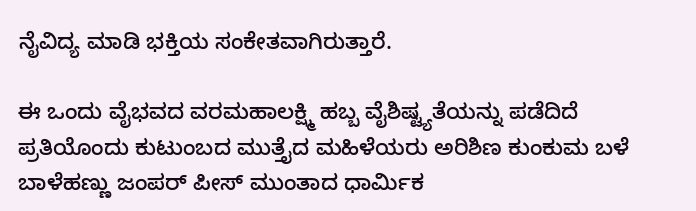ನೈವಿದ್ಯ ಮಾಡಿ ಭಕ್ತಿಯ ಸಂಕೇತವಾಗಿರುತ್ತಾರೆ.

ಈ ಒಂದು ವೈಭವದ ವರಮಹಾಲಕ್ಷ್ಮಿ ಹಬ್ಬ ವೈಶಿಷ್ಟ್ಯತೆಯನ್ನು ಪಡೆದಿದೆ ಪ್ರತಿಯೊಂದು ಕುಟುಂಬದ ಮುತ್ತೈದ ಮಹಿಳೆಯರು ಅರಿಶಿಣ ಕುಂಕುಮ ಬಳೆ ಬಾಳೆಹಣ್ಣು ಜಂಪರ್ ಪೀಸ್ ಮುಂತಾದ ಧಾರ್ಮಿಕ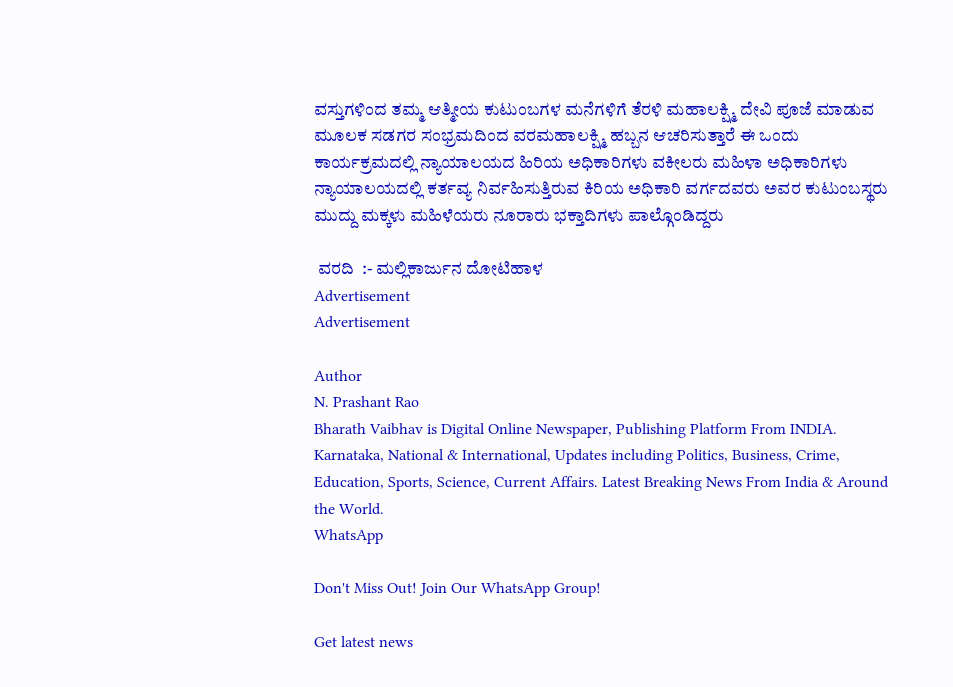ವಸ್ತುಗಳಿಂದ ತಮ್ಮ ಆತ್ಮೀಯ ಕುಟುಂಬಗಳ ಮನೆಗಳಿಗೆ ತೆರಳಿ ಮಹಾಲಕ್ಷ್ಮಿ ದೇವಿ ಪೂಜೆ ಮಾಡುವ ಮೂಲಕ ಸಡಗರ ಸಂಭ್ರಮದಿಂದ ವರಮಹಾಲಕ್ಷ್ಮಿ ಹಬ್ಬನ ಆಚರಿಸುತ್ತಾರೆ ಈ ಒಂದು ಕಾರ್ಯಕ್ರಮದಲ್ಲಿ ನ್ಯಾಯಾಲಯದ ಹಿರಿಯ ಅಧಿಕಾರಿಗಳು ವಕೀಲರು ಮಹಿಳಾ ಅಧಿಕಾರಿಗಳು ನ್ಯಾಯಾಲಯದಲ್ಲಿ ಕರ್ತವ್ಯ ನಿರ್ವಹಿಸುತ್ತಿರುವ ಕಿರಿಯ ಅಧಿಕಾರಿ ವರ್ಗದವರು ಅವರ ಕುಟುಂಬಸ್ಥರು ಮುದ್ದು ಮಕ್ಕಳು ಮಹಿಳೆಯರು ನೂರಾರು ಭಕ್ತಾದಿಗಳು ಪಾಲ್ಗೊಂಡಿದ್ದರು

 ವರದಿ  :- ಮಲ್ಲಿಕಾರ್ಜುನ ದೋಟಿಹಾಳ
Advertisement
Advertisement

Author
N. Prashant Rao
Bharath Vaibhav is Digital Online Newspaper, Publishing Platform From INDIA. Karnataka, National & International, Updates including Politics, Business, Crime, Education, Sports, Science, Current Affairs. Latest Breaking News From India & Around the World.
WhatsApp

Don't Miss Out! Join Our WhatsApp Group!

Get latest news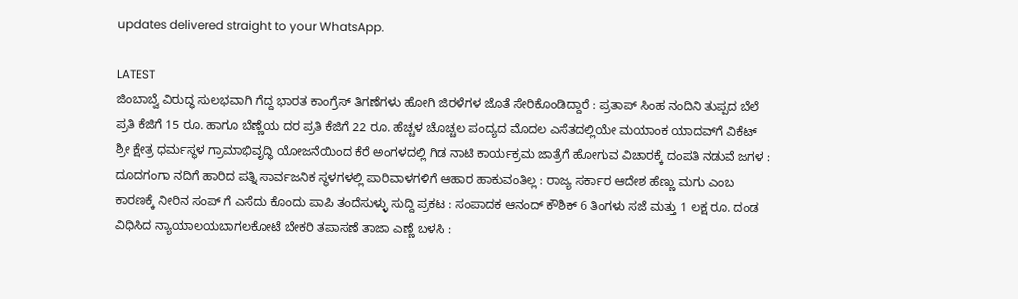updates delivered straight to your WhatsApp.

LATEST
ಜಿಂಬಾಬ್ವೆ ವಿರುದ್ಧ ಸುಲಭವಾಗಿ ಗೆದ್ದ ಭಾರತ ಕಾಂಗ್ರೆಸ್ ತಿಗಣೆಗಳು ಹೋಗಿ ಜಿರಳೆಗಳ ಜೊತೆ ಸೇರಿಕೊಂಡಿದ್ದಾರೆ : ಪ್ರತಾಪ್ ಸಿಂಹ ನಂದಿನಿ ತುಪ್ಪದ ಬೆಲೆ ಪ್ರತಿ ಕೆಜಿಗೆ 15 ರೂ. ಹಾಗೂ ಬೆಣ್ಣೆಯ ದರ ಪ್ರತಿ ಕೆಜಿಗೆ 22 ರೂ. ಹೆಚ್ಚಳ ಚೊಚ್ಚಲ ಪಂದ್ಯದ ಮೊದಲ ಎಸೆತದಲ್ಲಿಯೇ ಮಯಾಂಕ ಯಾದವ್‌ಗೆ ವಿಕೆಟ್  ಶ್ರೀ ಕ್ಷೇತ್ರ ಧರ್ಮಸ್ಥಳ ಗ್ರಾಮಾಭಿವೃದ್ಧಿ ಯೋಜನೆಯಿಂದ ಕೆರೆ ಅಂಗಳದಲ್ಲಿ ಗಿಡ ನಾಟಿ ಕಾರ್ಯಕ್ರಮ ಜಾತ್ರೆಗೆ ಹೋಗುವ ವಿಚಾರಕ್ಕೆ ದಂಪತಿ ನಡುವೆ ಜಗಳ : ದೂದಗಂಗಾ ನದಿಗೆ ಹಾರಿದ ಪತ್ನಿ ಸಾರ್ವಜನಿಕ ಸ್ಥಳಗಳಲ್ಲಿ ಪಾರಿವಾಳಗಳಿಗೆ ಆಹಾರ ಹಾಕುವಂತಿಲ್ಲ : ರಾಜ್ಯ ಸರ್ಕಾರ ಆದೇಶ ಹೆಣ್ಣು ಮಗು ಎಂಬ ಕಾರಣಕ್ಕೆ ನೀರಿನ ಸಂಪ್ ಗೆ ಎಸೆದು ಕೊಂದು ಪಾಪಿ ತಂದೆಸುಳ್ಳು ಸುದ್ದಿ ಪ್ರಕಟ : ಸಂಪಾದಕ ಆನಂದ್ ಕೌಶಿಕ್ 6 ತಿಂಗಳು ಸಜೆ ಮತ್ತು 1 ಲಕ್ಷ ರೂ. ದಂಡ ವಿಧಿಸಿದ ನ್ಯಾಯಾಲಯಬಾಗಲಕೋಟೆ ಬೇಕರಿ ತಪಾಸಣೆ ತಾಜಾ ಎಣ್ಣೆ ಬಳಸಿ :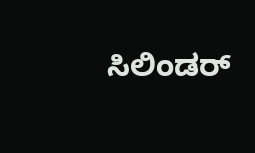ಸಿಲಿಂಡರ್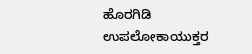ಹೊರಗಿಡಿ ಉಪಲೋಕಾಯುಕ್ತರ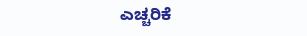ಎಚ್ಚರಿಕೆ